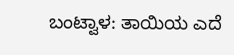ಬಂಟ್ವಾಳ: ತಾಯಿಯ ಎದೆ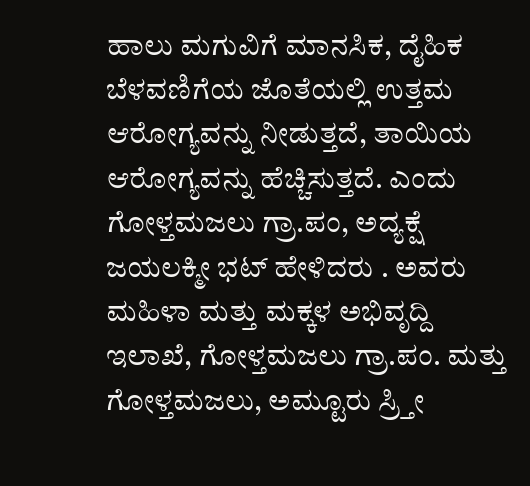ಹಾಲು ಮಗುವಿಗೆ ಮಾನಸಿಕ, ದೈಹಿಕ ಬೆಳವಣಿಗೆಯ ಜೊತೆಯಲ್ಲಿ ಉತ್ತಮ ಆರೋಗ್ಯವನ್ನು ನೀಡುತ್ತದೆ, ತಾಯಿಯ ಆರೋಗ್ಯವನ್ನು ಹೆಚ್ಚಿಸುತ್ತದೆ. ಎಂದು ಗೋಳ್ತಮಜಲು ಗ್ರಾ.ಪಂ, ಅದ್ಯಕ್ಷೆ ಜಯಲಕ್ಮೀ ಭಟ್ ಹೇಳಿದರು . ಅವರು ಮಹಿಳಾ ಮತ್ತು ಮಕ್ಕಳ ಅಭಿವೃದ್ದಿ ಇಲಾಖೆ, ಗೋಳ್ತಮಜಲು ಗ್ರಾ.ಪಂ. ಮತ್ತು ಗೋಳ್ತಮಜಲು, ಅಮ್ಟೂರು ಸ್ರ್ತೀ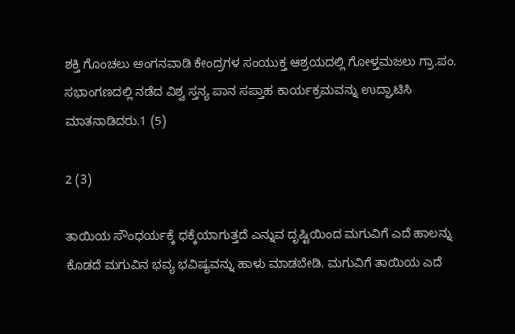ಶಕ್ತಿ ಗೊಂಚಲು ಅಂಗನವಾಡಿ ಕೇಂದ್ರಗಳ ಸಂಯುಕ್ತ ಆಶ್ರಯದಲ್ಲಿ ಗೋಳ್ತಮಜಲು ಗ್ರಾ.ಪಂ. ಸಭಾಂಗಣದಲ್ಲಿ ನಡೆದ ವಿಶ್ವ ಸ್ತನ್ಯ ಪಾನ ಸಪ್ತಾಹ ಕಾರ್ಯಕ್ರಮವನ್ನು ಉದ್ಘಾಟಿಸಿ ಮಾತನಾಡಿದರು.1 (5)

2 (3)

ತಾಯಿಯ ಸೌಂಧರ್ಯಕ್ಕೆ ಧಕ್ಕೆಯಾಗುತ್ತದೆ ಎನ್ನುವ ದೃಷ್ಟಿಯಿಂದ ಮಗುವಿಗೆ ಎದೆ ಹಾಲನ್ನು ಕೊಡದೆ ಮಗುವಿನ ಭವ್ಯ ಭವಿಷ್ಯವನ್ನು ಹಾಳು ಮಾಡಬೇಡಿ. ಮಗುವಿಗೆ ತಾಯಿಯ ಎದೆ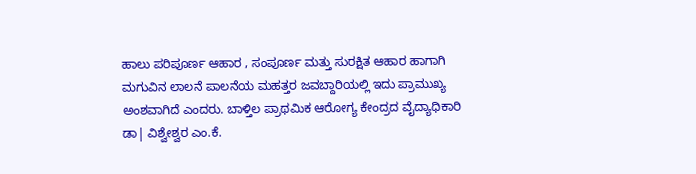ಹಾಲು ಪರಿಪೂರ್ಣ ಆಹಾರ , ಸಂಪೂರ್ಣ ಮತ್ತು ಸುರಕ್ಷಿತ ಆಹಾರ ಹಾಗಾಗಿ ಮಗುವಿನ ಲಾಲನೆ ಪಾಲನೆಯ ಮಹತ್ತರ ಜವಬ್ದಾರಿಯಲ್ಲಿ ಇದು ಪ್ರಾಮುಖ್ಯ ಅಂಶವಾಗಿದೆ ಎಂದರು. ಬಾಳ್ತಿಲ ಪ್ರಾಥಮಿಕ ಆರೋಗ್ಯ ಕೇಂದ್ರದ ವೈದ್ಯಾಧಿಕಾರಿ ಡಾ| ವಿಶ್ವೇಶ್ವರ ಎಂ.ಕೆ.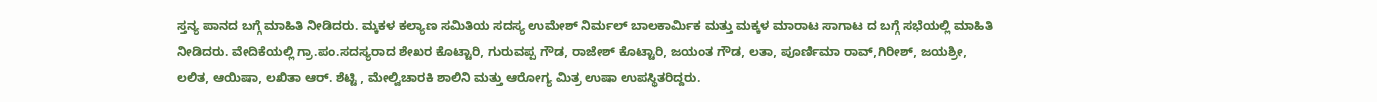ಸ್ತನ್ಯ ಪಾನದ ಬಗ್ಗೆ ಮಾಹಿತಿ ನೀಡಿದರು. ಮ್ಕಕಳ ಕಲ್ಯಾಣ ಸಮಿತಿಯ ಸದಸ್ಯ ಉಮೇಶ್ ನಿರ್ಮಲ್ ಬಾಲಕಾರ್ಮಿಕ ಮತ್ತು ಮಕ್ಕಳ ಮಾರಾಟ ಸಾಗಾಟ ದ ಬಗ್ಗೆ ಸಭೆಯಲ್ಲಿ ಮಾಹಿತಿ ನೀಡಿದರು. ವೇದಿಕೆಯಲ್ಲಿ ಗ್ರಾ.ಪಂ.ಸದಸ್ಯರಾದ ಶೇಖರ ಕೊಟ್ಟಾರಿ, ಗುರುವಪ್ಪ ಗೌಡ, ರಾಜೇಶ್ ಕೊಟ್ಟಾರಿ, ಜಯಂತ ಗೌಡ, ಲತಾ, ಪೂರ್ಣಿಮಾ ರಾವ್,ಗಿರೀಶ್, ಜಯಶ್ರೀ, ಲಲಿತ, ಆಯಿಷಾ, ಲಖಿತಾ ಆರ್. ಶೆಟ್ಟಿ , ಮೇಲ್ವಿಚಾರಕಿ ಶಾಲಿನಿ ಮತ್ತು ಆರೋಗ್ಯ ಮಿತ್ರ ಉಷಾ ಉಪಸ್ಥಿತರಿದ್ದರು.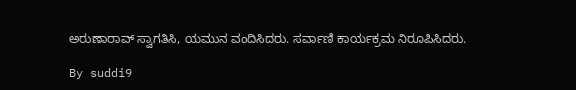ಅರುಣಾರಾವ್ ಸ್ವಾಗತಿಸಿ, ಯಮುನ ವಂದಿಸಿದರು. ಸರ್ವಾಣಿ ಕಾರ್ಯಕ್ರಮ ನಿರೂಪಿಸಿದರು.

By suddi9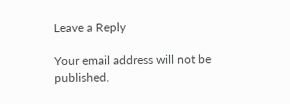Leave a Reply

Your email address will not be published.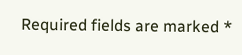Required fields are marked *